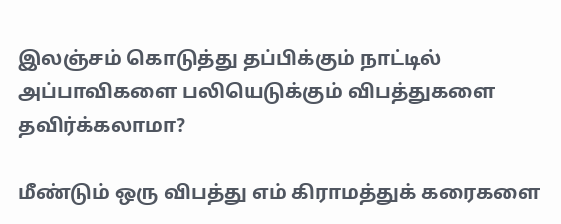இலஞ்சம் கொடுத்து தப்பிக்கும் நாட்டில் அப்பாவிகளை பலியெடுக்கும் விபத்துகளை தவிர்க்கலாமா?

மீண்டும் ஒரு விபத்து எம் கிராமத்துக் கரைகளை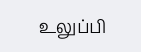உலுப்பி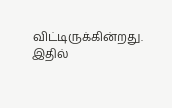விட்டிருக்கின்றது. இதில்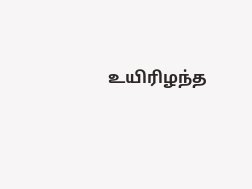உயிரிழந்த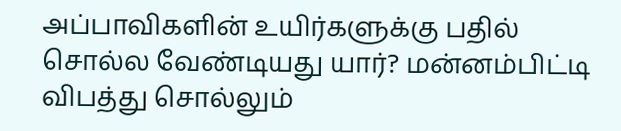அப்பாவிகளின் உயிர்களுக்கு பதில் சொல்ல வேண்டியது யார்? மன்னம்பிட்டி விபத்து சொல்லும்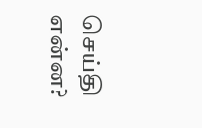செய்தி என்ன?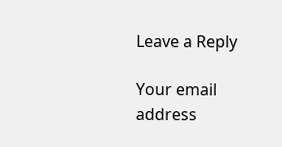Leave a Reply

Your email address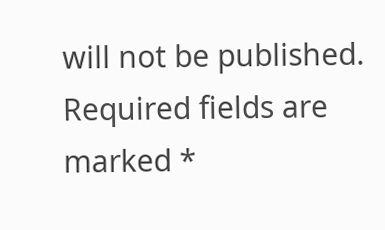will not be published. Required fields are marked *